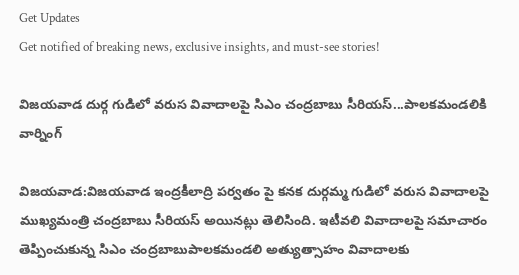Get Updates
Get notified of breaking news, exclusive insights, and must-see stories!

విజయవాడ దుర్గ గుడిలో వరుస వివాదాలపై సిఎం చంద్రబాబు సీరియస్...పాలకమండలికి వార్నింగ్

విజయవాడ:విజయవాడ ఇంద్రకీలాద్రి పర్వతం పై కనక దుర్గమ్మ గుడిలో వరుస వివాదాలపై ముఖ్యమంత్రి చంద్రబాబు సీరియస్ అయినట్లు తెలిసింది. ఇటీవలి వివాదాలపై సమాచారం తెప్పించుకున్న సిఎం చంద్రబాబుపాలకమండలి అత్యుత్సాహం వివాదాలకు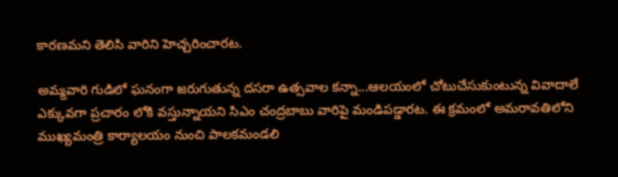కారణమని తెలిసి వారిని హెచ్చరించారట.

అమ్మవారి గుడిలో ఘనంగా జరుగుతున్న దసరా ఉత్సవాల కన్నా...ఆలయంలో చోటుచేసుకుంటున్న వివాదాలే ఎక్కువగా ప్రచారం లోకి వస్తున్నాయని సిఎం చంద్రబాబు వారిపై మండిపడ్డారట. ఈ క్రమంలో అమరావతిలోని ముఖ్యమంత్రి కార్యాలయం నుంచి పాలకమండలి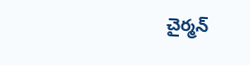చైర్మన్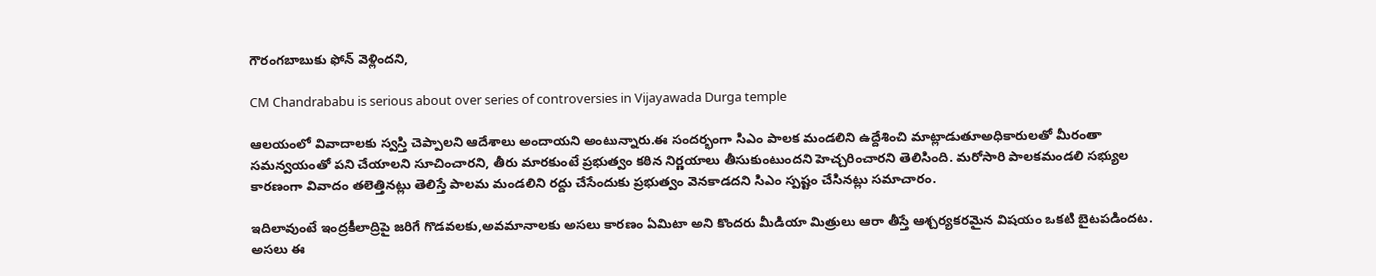గౌరంగబాబుకు ఫోన్ వెళ్లిందని,

CM Chandrababu is serious about over series of controversies in Vijayawada Durga temple

ఆలయంలో వివాదాలకు స్వస్తి చెప్పాలని ఆదేశాలు అందాయని అంటున్నారు.ఈ సందర్భంగా సిఎం పాలక మండలిని ఉద్దేశించి మాట్లాడుతూఅధికారులతో మీరంతా సమన్వయంతో పని చేయాలని సూచించారని, తీరు మారకుంటే ప్రభుత్వం కఠిన నిర్ణయాలు తీసుకుంటుందని హెచ్చరించారని తెలిసింది. మరోసారి పాలకమండలి సభ్యుల కారణంగా వివాదం తలెత్తినట్లు తెలిస్తే పాలమ మండలిని రద్దు చేసేందుకు ప్రభుత్వం వెనకాడదని సిఎం స్పష్టం చేసినట్లు సమాచారం.

ఇదిలావుంటే ఇంద్రకీలాద్రిపై జరిగే గొడవలకు,అవమానాలకు అసలు కారణం ఏమిటా అని కొందరు మీడియా మిత్రులు ఆరా తీస్తే ఆశ్చర్యకరమైన విషయం ఒకటి బైటపడిందట. అసలు ఈ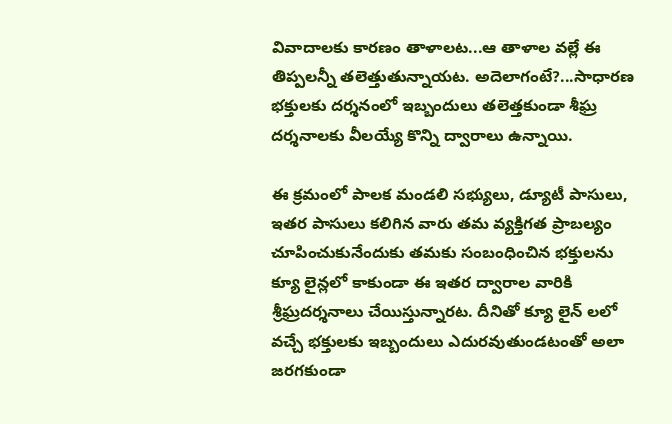వివాదాలకు కారణం తాళాలట...ఆ తాళాల వల్లే ఈ తిప్పలన్నీ తలెత్తుతున్నాయట. అదెలాగంటే?...సాధారణ భక్తులకు దర్శనంలో ఇబ్బందులు తలెత్తకుండా శీఘ్ర దర్శనాలకు వీలయ్యే కొన్ని ద్వారాలు ఉన్నాయి.

ఈ క్రమంలో పాలక మండలి సభ్యులు, డ్యూటీ పాసులు, ఇతర పాసులు కలిగిన వారు తమ వ్యక్తిగత ప్రాబల్యం చూపించుకునేందుకు తమకు సంబంధించిన భక్తులను క్యూ లైన్లలో కాకుండా ఈ ఇతర ద్వారాల వారికి శ్రీఘ్రదర్శనాలు చేయిస్తున్నారట. దీనితో క్యూ లైన్ లలో వచ్చే భక్తులకు ఇబ్బందులు ఎదురవుతుండటంతో అలా జరగకుండా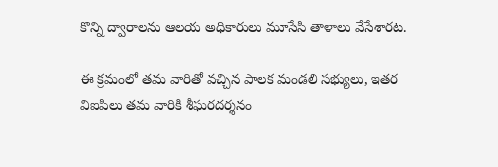కొన్ని ద్వారాలను ఆలయ అధికారులు మూసేసి తాళాలు వేసేశారట.

ఈ క్రమంలో తమ వారితో వచ్చిన పాలక మండలి సభ్యులు, ఇతర విఐపిలు తమ వారికి శీఘరదర్శనం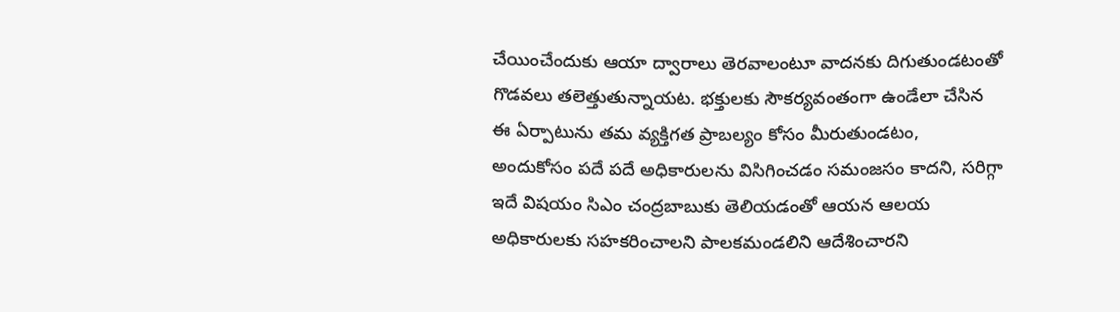చేయించేందుకు ఆయా ద్వారాలు తెరవాలంటూ వాదనకు దిగుతుండటంతో గొడవలు తలెత్తుతున్నాయట. భక్తులకు సౌకర్యవంతంగా ఉండేలా చేసిన ఈ ఏర్పాటును తమ వ్యక్తిగత ప్రాబల్యం కోసం మీరుతుండటం, అందుకోసం పదే పదే అధికారులను విసిగించడం సమంజసం కాదని, సరిగ్గా ఇదే విషయం సిఎం చంద్రబాబుకు తెలియడంతో ఆయన ఆలయ అధికారులకు సహకరించాలని పాలకమండలిని ఆదేశించారని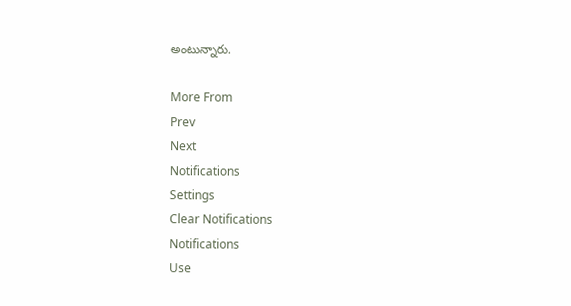అంటున్నారు.

More From
Prev
Next
Notifications
Settings
Clear Notifications
Notifications
Use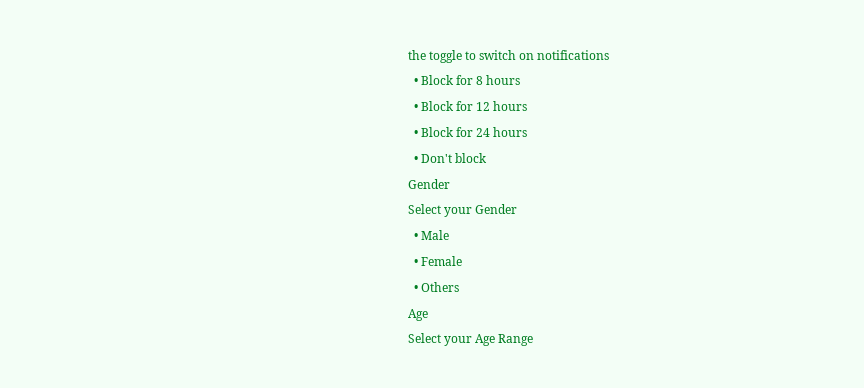the toggle to switch on notifications
  • Block for 8 hours
  • Block for 12 hours
  • Block for 24 hours
  • Don't block
Gender
Select your Gender
  • Male
  • Female
  • Others
Age
Select your Age Range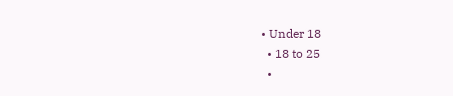• Under 18
  • 18 to 25
  •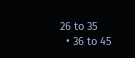26 to 35
  • 36 to 45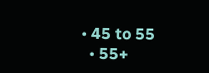• 45 to 55
  • 55+